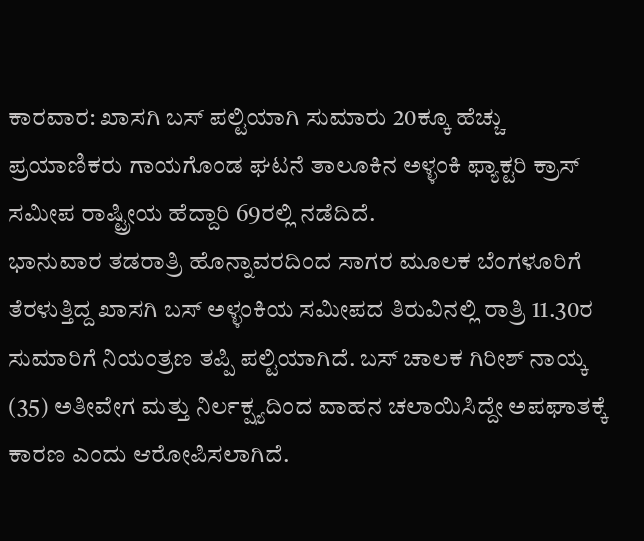ಕಾರವಾರ: ಖಾಸಗಿ ಬಸ್ ಪಲ್ಟಿಯಾಗಿ ಸುಮಾರು 20ಕ್ಕೂ ಹೆಚ್ಚು ಪ್ರಯಾಣಿಕರು ಗಾಯಗೊಂಡ ಘಟನೆ ತಾಲೂಕಿನ ಅಳ್ಳಂಕಿ ಫ್ಯಾಕ್ಟರಿ ಕ್ರಾಸ್ ಸಮೀಪ ರಾಷ್ಟ್ರೀಯ ಹೆದ್ದಾರಿ 69ರಲ್ಲಿ ನಡೆದಿದೆ.
ಭಾನುವಾರ ತಡರಾತ್ರಿ ಹೊನ್ನಾವರದಿಂದ ಸಾಗರ ಮೂಲಕ ಬೆಂಗಳೂರಿಗೆ ತೆರಳುತ್ತಿದ್ದ ಖಾಸಗಿ ಬಸ್ ಅಳ್ಳಂಕಿಯ ಸಮೀಪದ ತಿರುವಿನಲ್ಲಿ ರಾತ್ರಿ 11.30ರ ಸುಮಾರಿಗೆ ನಿಯಂತ್ರಣ ತಪ್ಪಿ ಪಲ್ಟಿಯಾಗಿದೆ. ಬಸ್ ಚಾಲಕ ಗಿರೀಶ್ ನಾಯ್ಕ (35) ಅತೀವೇಗ ಮತ್ತು ನಿರ್ಲಕ್ಷ್ಯದಿಂದ ವಾಹನ ಚಲಾಯಿಸಿದ್ದೇ ಅಪಘಾತಕ್ಕೆ ಕಾರಣ ಎಂದು ಆರೋಪಿಸಲಾಗಿದೆ.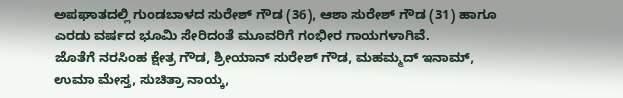ಅಪಘಾತದಲ್ಲಿ ಗುಂಡಬಾಳದ ಸುರೇಶ್ ಗೌಡ (36), ಆಶಾ ಸುರೇಶ್ ಗೌಡ (31) ಹಾಗೂ ಎರಡು ವರ್ಷದ ಭೂಮಿ ಸೇರಿದಂತೆ ಮೂವರಿಗೆ ಗಂಭೀರ ಗಾಯಗಳಾಗಿವೆ.
ಜೊತೆಗೆ ನರಸಿಂಹ ಕ್ಷೇತ್ರ ಗೌಡ, ಶ್ರೀಯಾನ್ ಸುರೇಶ್ ಗೌಡ, ಮಹಮ್ಮದ್ ಇನಾಮ್, ಉಮಾ ಮೇಸ್ತ, ಸುಚಿತ್ರಾ ನಾಯ್ಕ,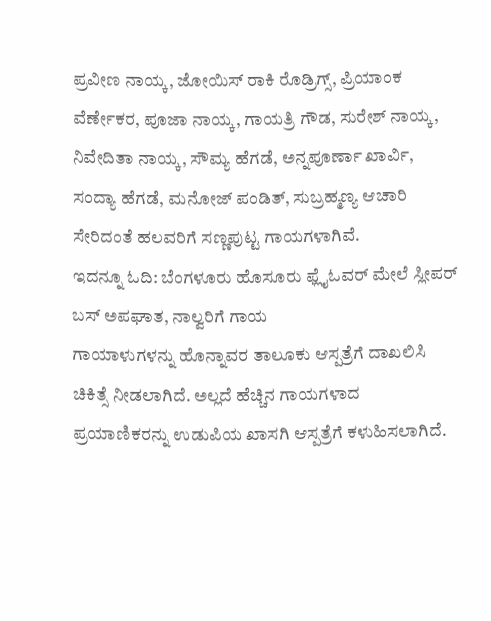ಪ್ರವೀಣ ನಾಯ್ಕ, ಜೋಯಿಸ್ ರಾಕಿ ರೊಡ್ರಿಗ್ಸ್, ಪ್ರಿಯಾಂಕ ವೆರ್ಣೇಕರ, ಪೂಜಾ ನಾಯ್ಕ, ಗಾಯತ್ರಿ ಗೌಡ, ಸುರೇಶ್ ನಾಯ್ಕ, ನಿವೇದಿತಾ ನಾಯ್ಕ, ಸೌಮ್ಯ ಹೆಗಡೆ, ಅನ್ನಪೂರ್ಣಾ ಖಾರ್ವಿ, ಸಂದ್ಯಾ ಹೆಗಡೆ, ಮನೋಜ್ ಪಂಡಿತ್, ಸುಬ್ರಹ್ಮಣ್ಯ ಆಚಾರಿ ಸೇರಿದಂತೆ ಹಲವರಿಗೆ ಸಣ್ಣಪುಟ್ಟ ಗಾಯಗಳಾಗಿವೆ.
ಇದನ್ನೂ ಓದಿ: ಬೆಂಗಳೂರು ಹೊಸೂರು ಫ್ಲೈಓವರ್ ಮೇಲೆ ಸ್ಲೀಪರ್ ಬಸ್ ಅಪಘಾತ, ನಾಲ್ವರಿಗೆ ಗಾಯ
ಗಾಯಾಳುಗಳನ್ನು ಹೊನ್ನಾವರ ತಾಲೂಕು ಆಸ್ಪತ್ರೆಗೆ ದಾಖಲಿಸಿ ಚಿಕಿತ್ಸೆ ನೀಡಲಾಗಿದೆ. ಅಲ್ಲದೆ ಹೆಚ್ಚಿನ ಗಾಯಗಳಾದ ಪ್ರಯಾಣಿಕರನ್ನು ಉಡುಪಿಯ ಖಾಸಗಿ ಆಸ್ಪತ್ರೆಗೆ ಕಳುಹಿಸಲಾಗಿದೆ.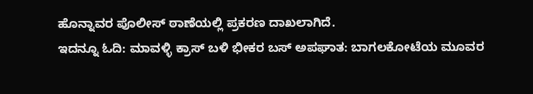ಹೊನ್ನಾವರ ಪೊಲೀಸ್ ಠಾಣೆಯಲ್ಲಿ ಪ್ರಕರಣ ದಾಖಲಾಗಿದೆ.
ಇದನ್ನೂ ಓದಿ: ಮಾವಳ್ಳಿ ಕ್ರಾಸ್ ಬಳಿ ಭೀಕರ ಬಸ್ ಅಪಘಾತ: ಬಾಗಲಕೋಟೆಯ ಮೂವರ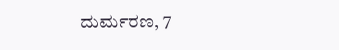ದುರ್ಮರಣ, 7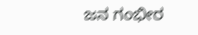ಜನ ಗಂಭೀರ